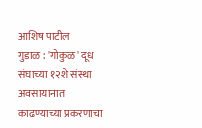आशिष पाटील
गुडाळ : 'गोकुळ' दूध संघाच्या १२शे संस्था अवसायानात काढण्याच्या प्रकरणाचा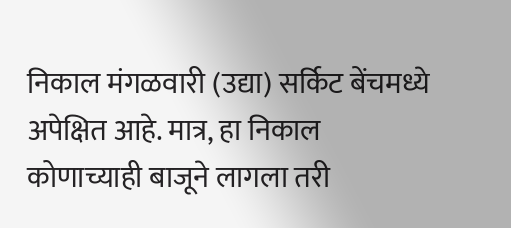निकाल मंगळवारी (उद्या) सर्किट बेंचमध्ये अपेक्षित आहे. मात्र, हा निकाल कोणाच्याही बाजूने लागला तरी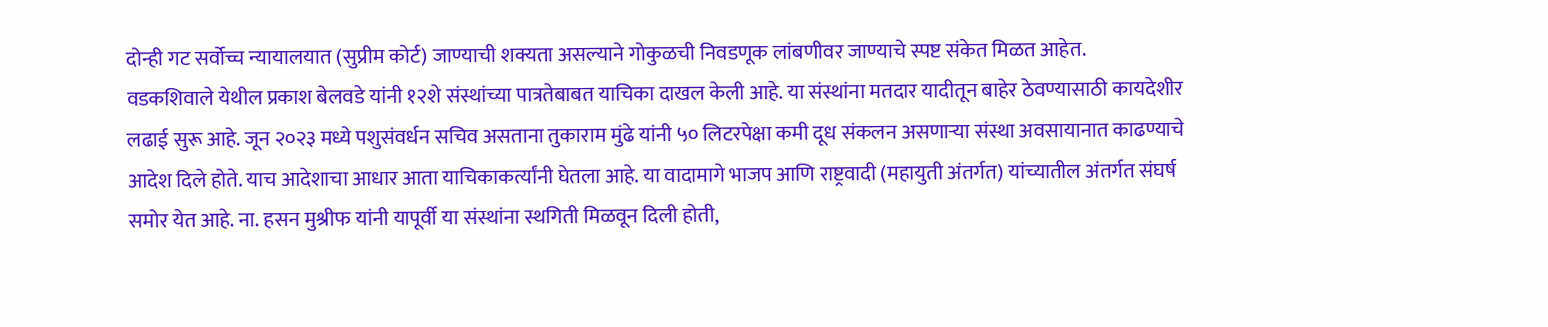दोन्ही गट सर्वोच्च न्यायालयात (सुप्रीम कोर्ट) जाण्याची शक्यता असल्याने गोकुळची निवडणूक लांबणीवर जाण्याचे स्पष्ट संकेत मिळत आहेत.
वडकशिवाले येथील प्रकाश बेलवडे यांनी १२शे संस्थांच्या पात्रतेबाबत याचिका दाखल केली आहे. या संस्थांना मतदार यादीतून बाहेर ठेवण्यासाठी कायदेशीर लढाई सुरू आहे. जून २०२३ मध्ये पशुसंवर्धन सचिव असताना तुकाराम मुंढे यांनी ५० लिटरपेक्षा कमी दूध संकलन असणाऱ्या संस्था अवसायानात काढण्याचे आदेश दिले होते. याच आदेशाचा आधार आता याचिकाकर्त्यांनी घेतला आहे. या वादामागे भाजप आणि राष्ट्रवादी (महायुती अंतर्गत) यांच्यातील अंतर्गत संघर्ष समोर येत आहे. ना. हसन मुश्रीफ यांनी यापूर्वी या संस्थांना स्थगिती मिळवून दिली होती,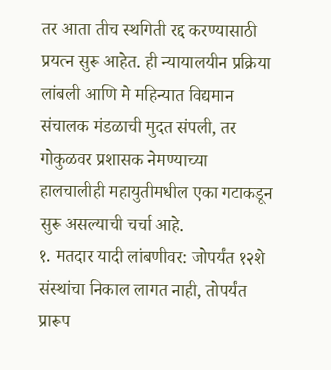तर आता तीच स्थगिती रद्द करण्यासाठी प्रयत्न सुरू आहेत. ही न्यायालयीन प्रक्रिया लांबली आणि मे महिन्यात विद्यमान संचालक मंडळाची मुदत संपली, तर गोकुळवर प्रशासक नेमण्याच्या हालचालीही महायुतीमधील एका गटाकडून सुरू असल्याची चर्चा आहे.
१. मतदार यादी लांबणीवर: जोपर्यंत १२शे संस्थांचा निकाल लागत नाही, तोपर्यंत प्रारूप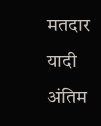मतदार यादी अंतिम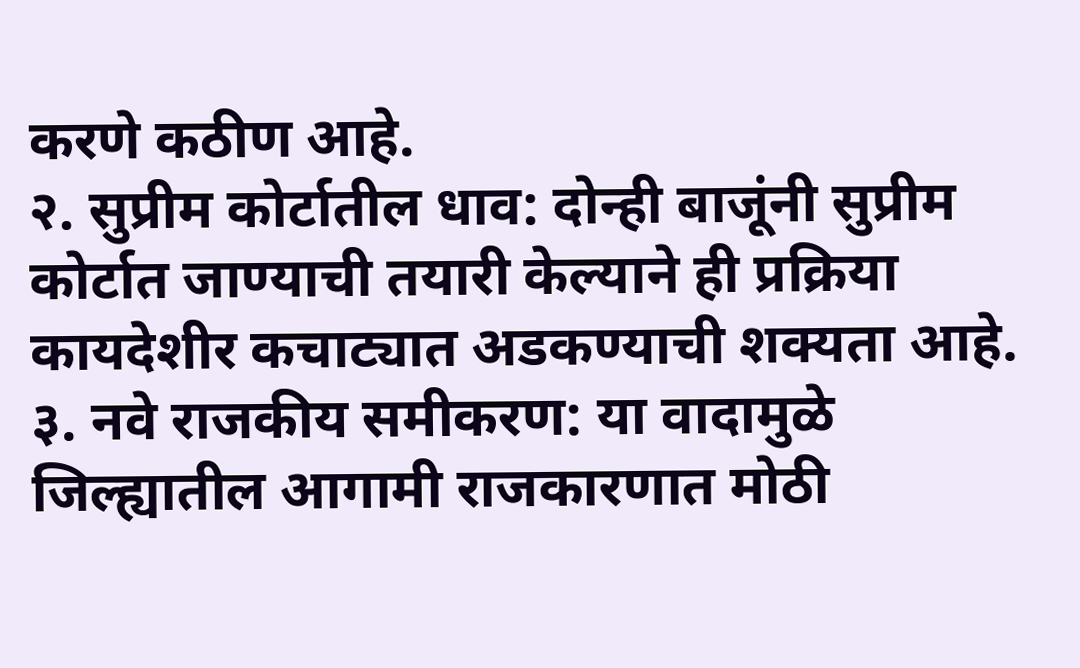करणे कठीण आहे.
२. सुप्रीम कोर्टातील धाव: दोन्ही बाजूंनी सुप्रीम कोर्टात जाण्याची तयारी केल्याने ही प्रक्रिया कायदेशीर कचाट्यात अडकण्याची शक्यता आहे.
३. नवे राजकीय समीकरण: या वादामुळे जिल्ह्यातील आगामी राजकारणात मोठी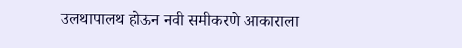उलथापालथ होऊन नवी समीकरणे आकाराला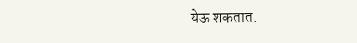येऊ शकतात.